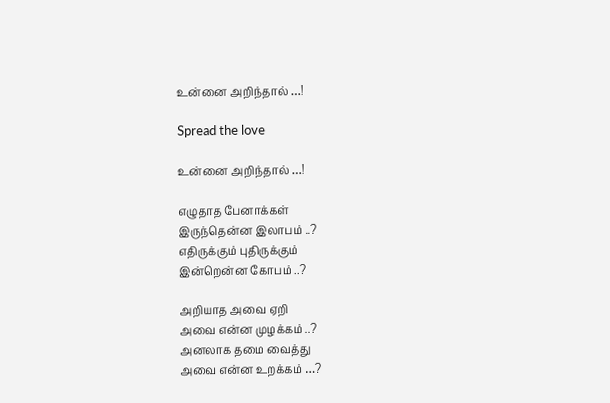உன்னை அறிந்தால் …!

Spread the love

உன்னை அறிந்தால் …!

எழுதாத பேனாக்கள்
இருந்தென்ன இலாபம் ..?
எதிருக்கும் புதிருக்கும்
இன்றென்ன கோபம் ..?

அறியாத அவை ஏறி
அவை என்ன முழக்கம் ..?
அனலாக தமை வைத்து
அவை என்ன உறக்கம் …?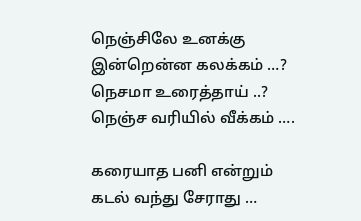நெஞ்சிலே உனக்கு
இன்றென்ன கலக்கம் …?
நெசமா உரைத்தாய் ..?
நெஞ்ச வரியில் வீக்கம் ….

கரையாத பனி என்றும்
கடல் வந்து சேராது …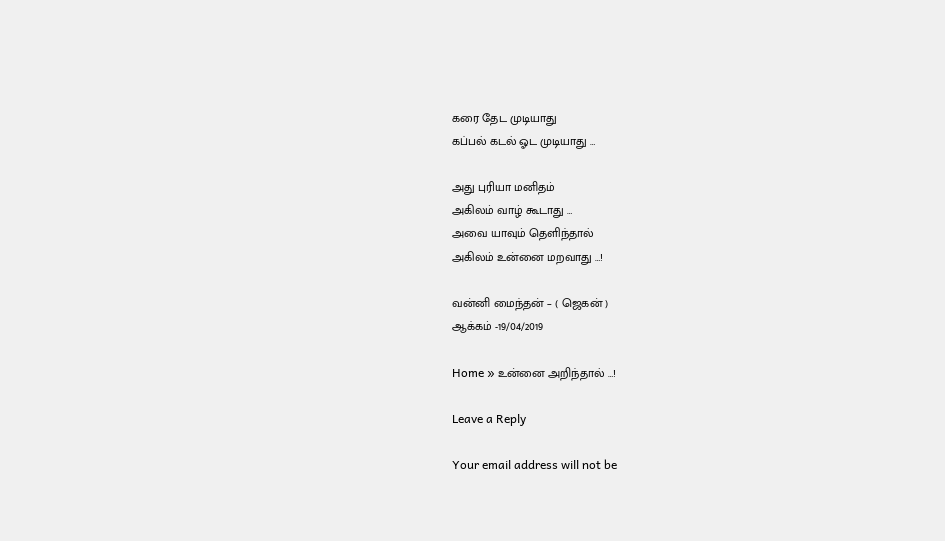கரை தேட முடியாது
கப்பல் கடல் ஓட முடியாது …

அது புரியா மனிதம்
அகிலம் வாழ் கூடாது …
அவை யாவும் தெளிந்தால்
அகிலம் உன்னை மறவாது …!

வன்னி மைந்தன் – ( ஜெகன் )
ஆக்கம் -19/04/2019

Home » உன்னை அறிந்தால் …!

Leave a Reply

Your email address will not be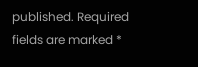published. Required fields are marked *